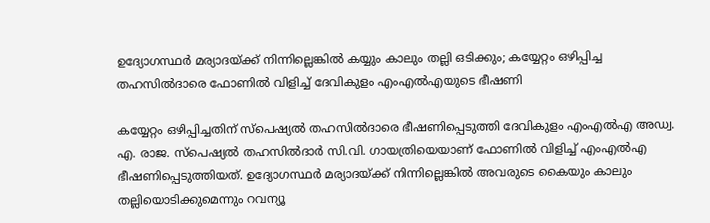ഉദ്യോഗസ്ഥര്‍ മര്യാദയ്ക്ക് നിന്നില്ലെങ്കില്‍ കയ്യും കാലും തല്ലി ഒടിക്കും; കയ്യേറ്റം ഒഴിപ്പിച്ച തഹസില്‍ദാരെ ഫോണില്‍ വിളിച്ച് ദേവികുളം എംഎല്‍എയുടെ ഭീഷണി

കയ്യേറ്റം ഒഴിപ്പിച്ചതിന് സ്‌പെഷ്യല്‍ തഹസില്‍ദാരെ ഭീഷണിപ്പെടുത്തി ദേവികുളം എംഎല്‍എ അഡ്വ. എ. രാജ. സ്‌പെഷ്യല്‍ തഹസില്‍ദാര്‍ സി.വി. ഗായത്രിയെയാണ് ഫോണില്‍ വിളിച്ച് എംഎല്‍എ ഭീഷണിപ്പെടുത്തിയത്. ഉദ്യോഗസ്ഥര്‍ മര്യാദയ്ക്ക് നിന്നില്ലെങ്കില്‍ അവരുടെ കൈയും കാലും തല്ലിയൊടിക്കുമെന്നും റവന്യൂ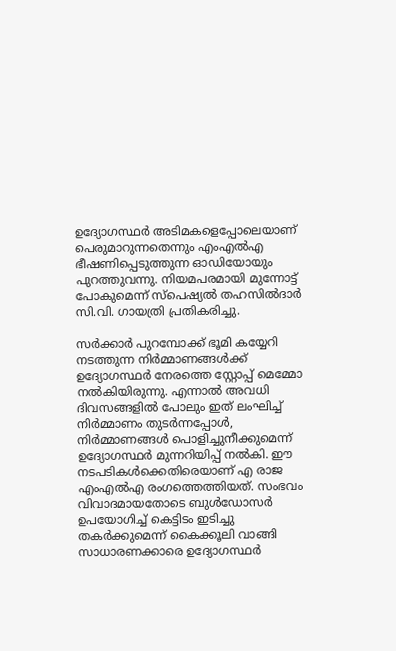ഉദ്യോഗസ്ഥര്‍ അടിമകളെപ്പോലെയാണ് പെരുമാറുന്നതെന്നും എംഎല്‍എ ഭീഷണിപ്പെടുത്തുന്ന ഓഡിയോയും പുറത്തുവന്നു. നിയമപരമായി മുന്നോട്ട് പോകുമെന്ന് സ്‌പെഷ്യല്‍ തഹസില്‍ദാര്‍ സി.വി. ഗായത്രി പ്രതികരിച്ചു.

സര്‍ക്കാര്‍ പുറമ്പോക്ക് ഭൂമി കയ്യേറി നടത്തുന്ന നിര്‍മ്മാണങ്ങള്‍ക്ക് ഉദ്യോഗസ്ഥര്‍ നേരത്തെ സ്റ്റോപ്പ് മെമ്മോ നല്‍കിയിരുന്നു. എന്നാല്‍ അവധി ദിവസങ്ങളില്‍ പോലും ഇത് ലംഘിച്ച് നിര്‍മ്മാണം തുടര്‍ന്നപ്പോള്‍, നിര്‍മ്മാണങ്ങള്‍ പൊളിച്ചുനീക്കുമെന്ന് ഉദ്യോഗസ്ഥര്‍ മുന്നറിയിപ്പ് നല്‍കി. ഈ നടപടികള്‍ക്കെതിരെയാണ് എ രാജ എംഎല്‍എ രംഗത്തെത്തിയത്. സംഭവം വിവാദമായതോടെ ബുള്‍ഡോസര്‍ ഉപയോഗിച്ച് കെട്ടിടം ഇടിച്ചു തകര്‍ക്കുമെന്ന് കൈക്കൂലി വാങ്ങി സാധാരണക്കാരെ ഉദ്യോഗസ്ഥര്‍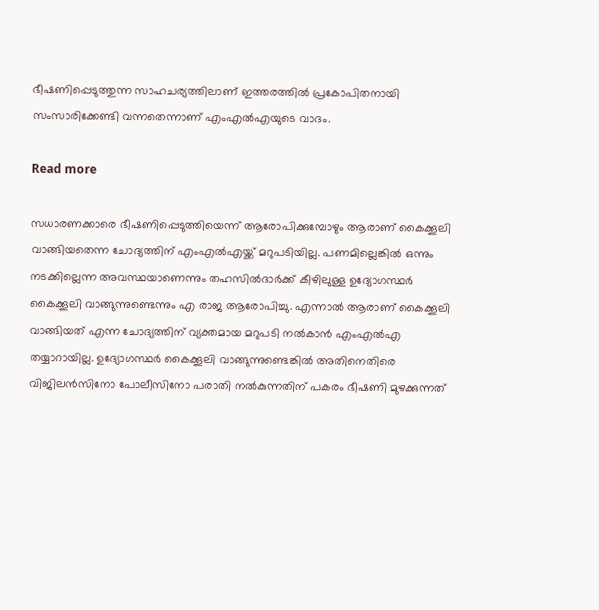ഭീഷണിപ്പെടുത്തുന്ന സാഹചര്യത്തിലാണ് ഇത്തരത്തില്‍ പ്രകോപിതനായി സംസാരിക്കേണ്ടി വന്നതെന്നാണ് എംഎല്‍എയുടെ വാദം.

Read more

സധാരണക്കാരെ ഭീഷണിപ്പെടുത്തിയെന്ന് ആരോപിക്കുമ്പോഴും ആരാണ് കൈക്കൂലി വാങ്ങിയതെന്ന ചോദ്യത്തിന് എംഎല്‍എയ്ക്ക് മറുപടിയില്ല. പണമില്ലെങ്കില്‍ ഒന്നും നടക്കില്ലെന്ന അവസ്ഥയാണെന്നും തഹസില്‍ദാര്‍ക്ക് കീഴിലുള്ള ഉദ്യോഗസ്ഥര്‍ കൈക്കൂലി വാങ്ങുന്നുണ്ടെന്നും എ രാജ ആരോപിച്ചു. എന്നാല്‍ ആരാണ് കൈക്കൂലി വാങ്ങിയത് എന്ന ചോദ്യത്തിന് വ്യക്തമായ മറുപടി നല്‍കാന്‍ എംഎല്‍എ തയ്യാറായില്ല. ഉദ്യോഗസ്ഥര്‍ കൈക്കൂലി വാങ്ങുന്നുണ്ടെങ്കില്‍ അതിനെതിരെ വിജിലന്‍സിനോ പോലീസിനോ പരാതി നല്‍കുന്നതിന് പകരം ഭീഷണി മുഴക്കുന്നത്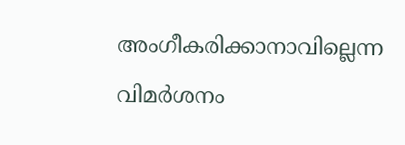അംഗീകരിക്കാനാവില്ലെന്ന വിമര്‍ശനം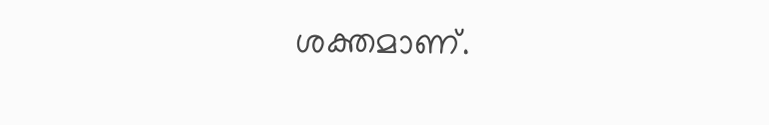ശക്തമാണ്.